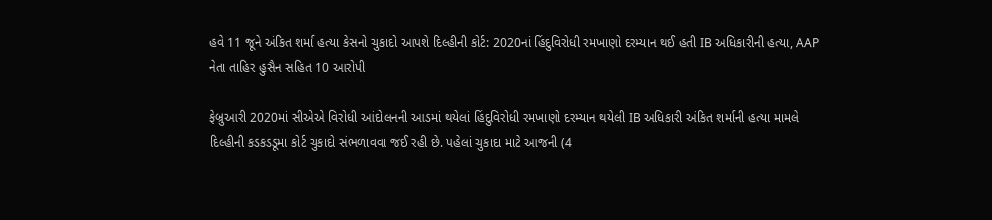હવે 11 જૂને અંકિત શર્મા હત્યા કેસનો ચુકાદો આપશે દિલ્હીની કોર્ટ: 2020નાં હિંદુવિરોધી રમખાણો દરમ્યાન થઈ હતી IB અધિકારીની હત્યા, AAP નેતા તાહિર હુસૈન સહિત 10 આરોપી

ફેબ્રુઆરી 2020માં સીએએ વિરોધી આંદોલનની આડમાં થયેલાં હિંદુવિરોધી રમખાણો દરમ્યાન થયેલી IB અધિકારી અંકિત શર્માની હત્યા મામલે દિલ્હીની કડકડડૂમા કોર્ટ ચુકાદો સંભળાવવા જઈ રહી છે. પહેલાં ચુકાદા માટે આજની (4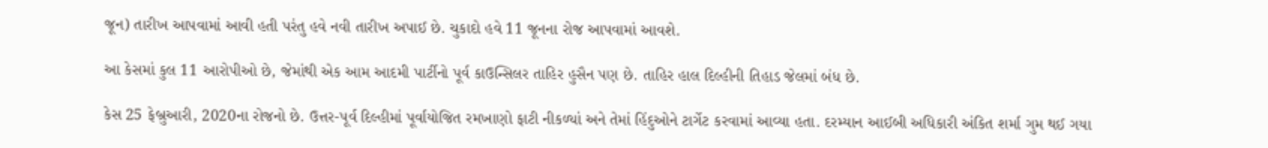જૂન) તારીખ આપવામાં આવી હતી પરંતુ હવે નવી તારીખ અપાઈ છે. ચુકાદો હવે 11 જૂનના રોજ આપવામાં આવશે.

આ કેસમાં કુલ 11 આરોપીઓ છે, જેમાંથી એક આમ આદમી પાર્ટીનો પૂર્વ કાઉન્સિલર તાહિર હુસૈન પણ છે. તાહિર હાલ દિલ્હીની તિહાડ જેલમાં બંધ છે.

કેસ 25 ફેબ્રુઆરી, 2020ના રોજનો છે. ઉત્તર-પૂર્વ દિલ્હીમાં પૂર્વાયોજિત રમખાણો ફાટી નીકળ્યાં અને તેમાં હિંદુઓને ટાર્ગેટ કરવામાં આવ્યા હતા. દરમ્યાન આઈબી અધિકારી અંકિત શર્મા ગુમ થઈ ગયા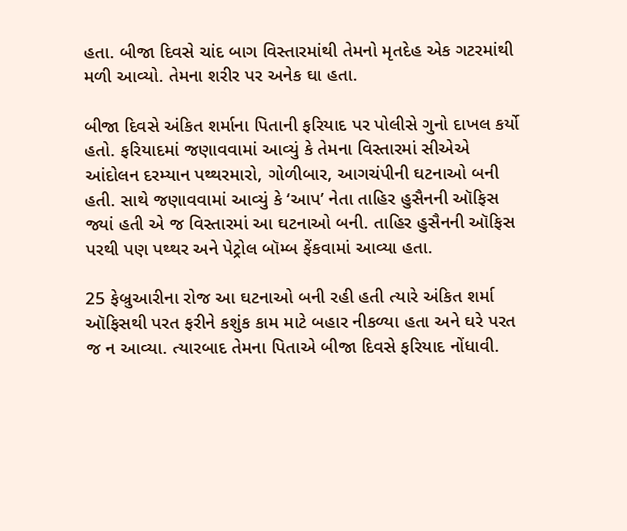હતા. બીજા દિવસે ચાંદ બાગ વિસ્તારમાંથી તેમનો મૃતદેહ એક ગટરમાંથી મળી આવ્યો. તેમના શરીર પર અનેક ઘા હતા.

બીજા દિવસે અંકિત શર્માના પિતાની ફરિયાદ પર પોલીસે ગુનો દાખલ કર્યો હતો. ફરિયાદમાં જણાવવામાં આવ્યું કે તેમના વિસ્તારમાં સીએએ આંદોલન દરમ્યાન પથ્થરમારો, ગોળીબાર, આગચંપીની ઘટનાઓ બની હતી. સાથે જણાવવામાં આવ્યું કે ‘આપ’ નેતા તાહિર હુસૈનની ઑફિસ જ્યાં હતી એ જ વિસ્તારમાં આ ઘટનાઓ બની. તાહિર હુસૈનની ઑફિસ પરથી પણ પથ્થર અને પેટ્રોલ બૉમ્બ ફેંકવામાં આવ્યા હતા.

25 ફેબ્રુઆરીના રોજ આ ઘટનાઓ બની રહી હતી ત્યારે અંકિત શર્મા ઑફિસથી પરત ફરીને કશુંક કામ માટે બહાર નીકળ્યા હતા અને ઘરે પરત જ ન આવ્યા. ત્યારબાદ તેમના પિતાએ બીજા દિવસે ફરિયાદ નોંધાવી.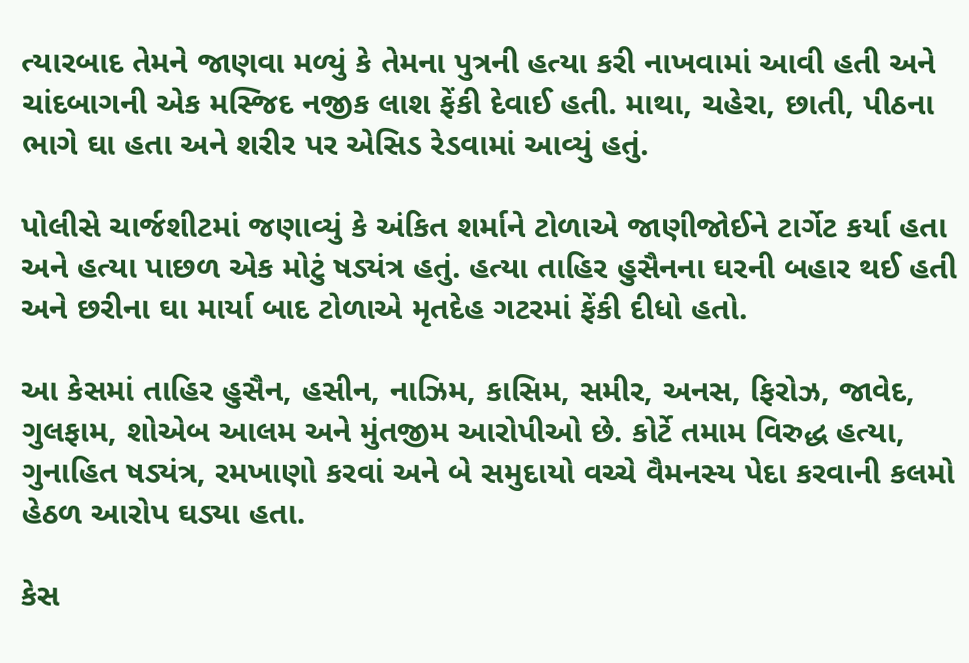ત્યારબાદ તેમને જાણવા મળ્યું કે તેમના પુત્રની હત્યા કરી નાખવામાં આવી હતી અને ચાંદબાગની એક મસ્જિદ નજીક લાશ ફેંકી દેવાઈ હતી. માથા, ચહેરા, છાતી, પીઠના ભાગે ઘા હતા અને શરીર પર એસિડ રેડવામાં આવ્યું હતું.

પોલીસે ચાર્જશીટમાં જણાવ્યું કે અંકિત શર્માને ટોળાએ જાણીજોઈને ટાર્ગેટ કર્યા હતા અને હત્યા પાછળ એક મોટું ષડ્યંત્ર હતું. હત્યા તાહિર હુસૈનના ઘરની બહાર થઈ હતી અને છરીના ઘા માર્યા બાદ ટોળાએ મૃતદેહ ગટરમાં ફેંકી દીધો હતો.

આ કેસમાં તાહિર હુસૈન, હસીન, નાઝિમ, કાસિમ, સમીર, અનસ, ફિરોઝ, જાવેદ, ગુલફામ, શોએબ આલમ અને મુંતજીમ આરોપીઓ છે. કોર્ટે તમામ વિરુદ્ધ હત્યા, ગુનાહિત ષડ્યંત્ર, રમખાણો કરવાં અને બે સમુદાયો વચ્ચે વૈમનસ્ય પેદા કરવાની કલમો હેઠળ આરોપ ઘડ્યા હતા.

કેસ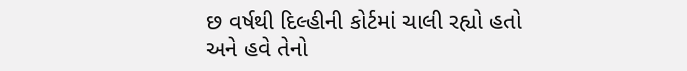છ વર્ષથી દિલ્હીની કોર્ટમાં ચાલી રહ્યો હતો અને હવે તેનો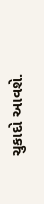ચુકાદો આવશે.